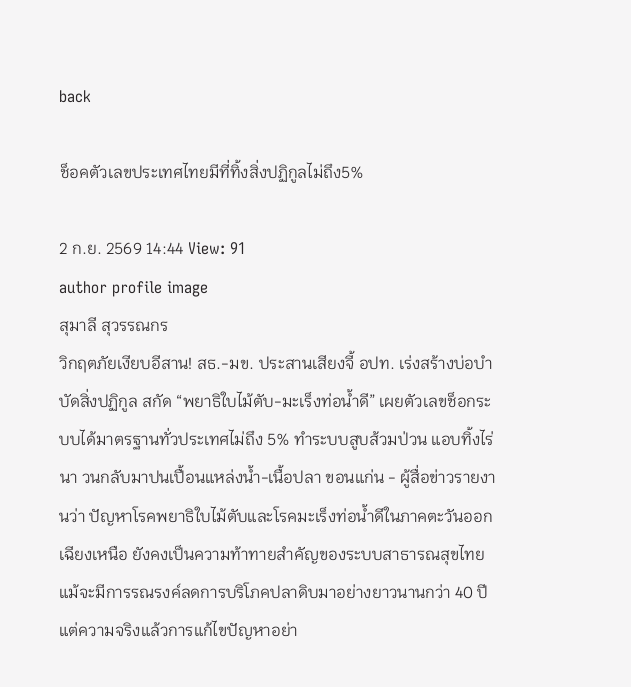back

ช็อคตัวเลขประเทศไทยมีที่ทิ้งสิ่งปฏิกูลไม่ถึง5%

2 ก.ย. 2569 14:44 View: 91
author profile image
สุมาลี สุวรรณกร
วิกฤตภัยเงียบอีสาน! สธ.-มข. ประสานเสียงจี้ อปท. เร่งสร้างบ่อบำบัดสิ่งปฏิกูล สกัด “พยาธิใบไม้ตับ-มะเร็งท่อน้ำดี” เผยตัวเลขช็อกระบบได้มาตรฐานทั่วประเทศไม่ถึง 5% ทำระบบสูบส้วมป่วน แอบทิ้งไร่นา วนกลับมาปนเปื้อนแหล่งน้ำ-เนื้อปลา ขอนแก่น - ผู้สื่อข่าวรายงานว่า ปัญหาโรคพยาธิใบไม้ตับและโรคมะเร็งท่อน้ำดีในภาคตะวันออกเฉียงเหนือ ยังคงเป็นความท้าทายสำคัญของระบบสาธารณสุขไทย แม้จะมีการรณรงค์ลดการบริโภคปลาดิบมาอย่างยาวนานกว่า 40 ปี แต่ความจริงแล้วการแก้ไขปัญหาอย่า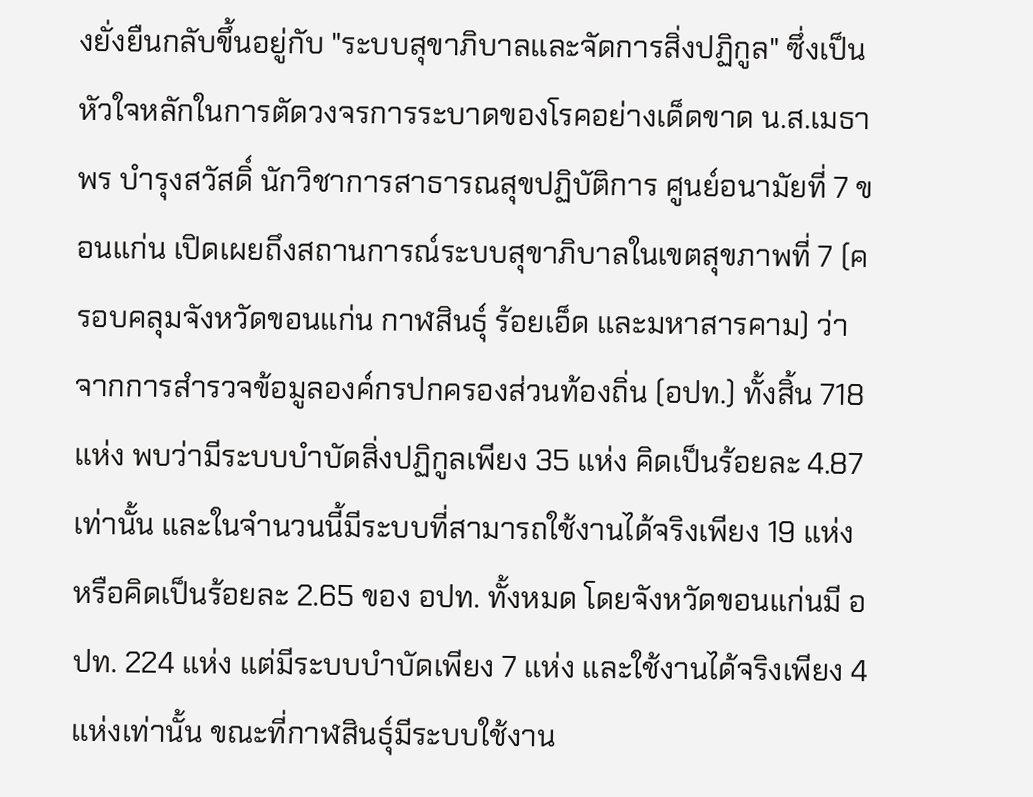งยั่งยืนกลับขึ้นอยู่กับ "ระบบสุขาภิบาลและจัดการสิ่งปฏิกูล" ซึ่งเป็นหัวใจหลักในการตัดวงจรการระบาดของโรคอย่างเด็ดขาด น.ส.เมธาพร บำรุงสวัสดิ์ นักวิชาการสาธารณสุขปฏิบัติการ ศูนย์อนามัยที่ 7 ขอนแก่น เปิดเผยถึงสถานการณ์ระบบสุขาภิบาลในเขตสุขภาพที่ 7 (ครอบคลุมจังหวัดขอนแก่น กาฬสินธุ์ ร้อยเอ็ด และมหาสารคาม) ว่า จากการสำรวจข้อมูลองค์กรปกครองส่วนท้องถิ่น (อปท.) ทั้งสิ้น 718 แห่ง พบว่ามีระบบบำบัดสิ่งปฏิกูลเพียง 35 แห่ง คิดเป็นร้อยละ 4.87 เท่านั้น และในจำนวนนี้มีระบบที่สามารถใช้งานได้จริงเพียง 19 แห่ง หรือคิดเป็นร้อยละ 2.65 ของ อปท. ทั้งหมด โดยจังหวัดขอนแก่นมี อปท. 224 แห่ง แต่มีระบบบำบัดเพียง 7 แห่ง และใช้งานได้จริงเพียง 4 แห่งเท่านั้น ขณะที่กาฬสินธุ์มีระบบใช้งาน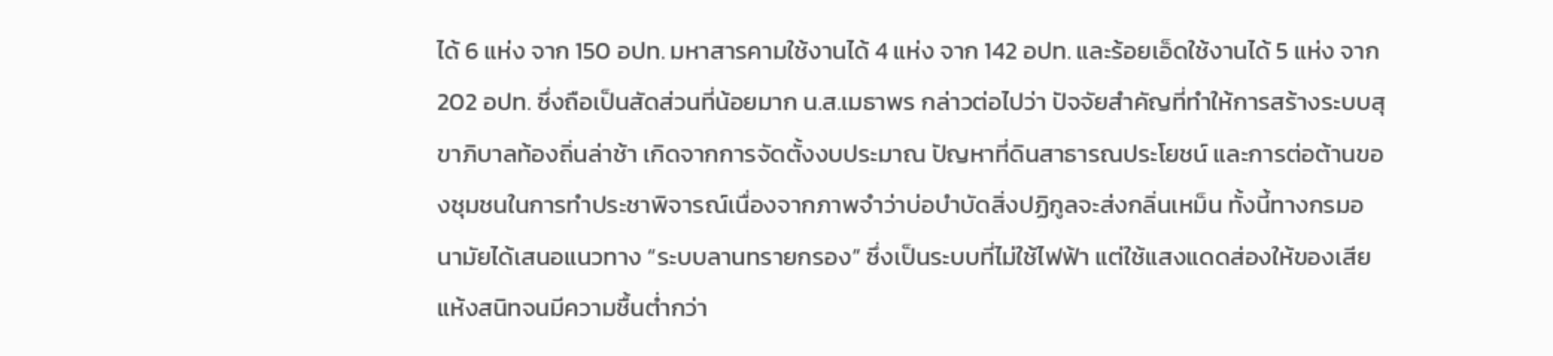ได้ 6 แห่ง จาก 150 อปท. มหาสารคามใช้งานได้ 4 แห่ง จาก 142 อปท. และร้อยเอ็ดใช้งานได้ 5 แห่ง จาก 202 อปท. ซึ่งถือเป็นสัดส่วนที่น้อยมาก น.ส.เมธาพร กล่าวต่อไปว่า ปัจจัยสำคัญที่ทำให้การสร้างระบบสุขาภิบาลท้องถิ่นล่าช้า เกิดจากการจัดตั้งงบประมาณ ปัญหาที่ดินสาธารณประโยชน์ และการต่อต้านของชุมชนในการทำประชาพิจารณ์เนื่องจากภาพจำว่าบ่อบำบัดสิ่งปฏิกูลจะส่งกลิ่นเหม็น ทั้งนี้ทางกรมอนามัยได้เสนอแนวทาง “ระบบลานทรายกรอง” ซึ่งเป็นระบบที่ไม่ใช้ไฟฟ้า แต่ใช้แสงแดดส่องให้ของเสียแห้งสนิทจนมีความชื้นต่ำกว่า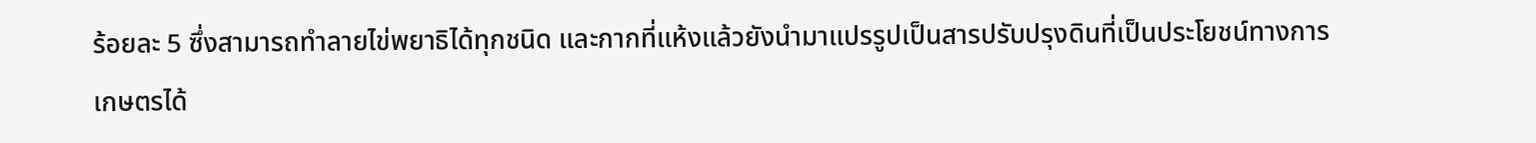ร้อยละ 5 ซึ่งสามารถทำลายไข่พยาธิได้ทุกชนิด และกากที่แห้งแล้วยังนำมาแปรรูปเป็นสารปรับปรุงดินที่เป็นประโยชน์ทางการเกษตรได้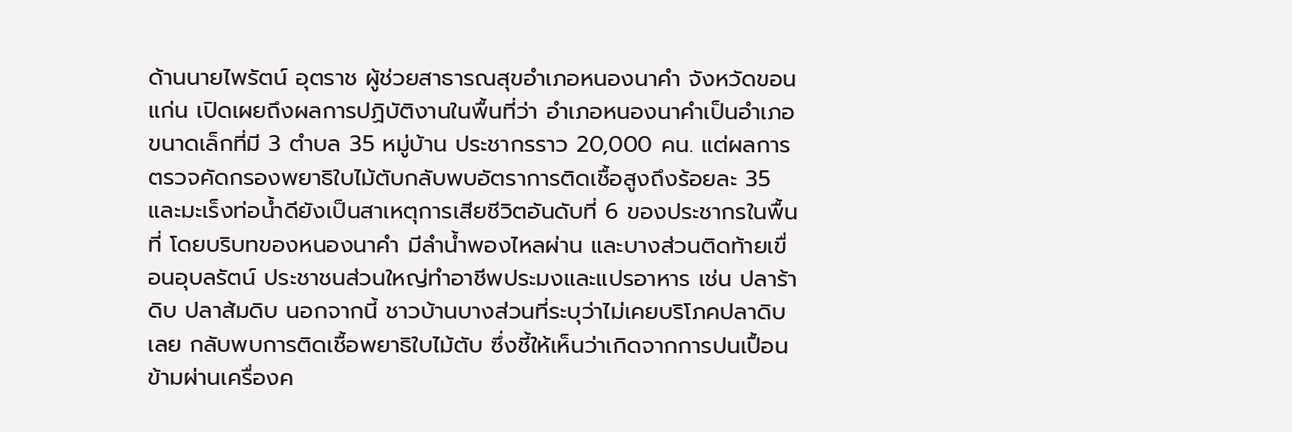ด้านนายไพรัตน์ อุตราช ผู้ช่วยสาธารณสุขอำเภอหนองนาคำ จังหวัดขอนแก่น เปิดเผยถึงผลการปฏิบัติงานในพื้นที่ว่า อำเภอหนองนาคำเป็นอำเภอขนาดเล็กที่มี 3 ตำบล 35 หมู่บ้าน ประชากรราว 20,000 คน. แต่ผลการตรวจคัดกรองพยาธิใบไม้ตับกลับพบอัตราการติดเชื้อสูงถึงร้อยละ 35 และมะเร็งท่อน้ำดียังเป็นสาเหตุการเสียชีวิตอันดับที่ 6 ของประชากรในพื้นที่ โดยบริบทของหนองนาคำ มีลำน้ำพองไหลผ่าน และบางส่วนติดท้ายเขื่อนอุบลรัตน์ ประชาชนส่วนใหญ่ทำอาชีพประมงและแปรอาหาร เช่น ปลาร้าดิบ ปลาส้มดิบ นอกจากนี้ ชาวบ้านบางส่วนที่ระบุว่าไม่เคยบริโภคปลาดิบเลย กลับพบการติดเชื้อพยาธิใบไม้ตับ ซึ่งชี้ให้เห็นว่าเกิดจากการปนเปื้อนข้ามผ่านเครื่องค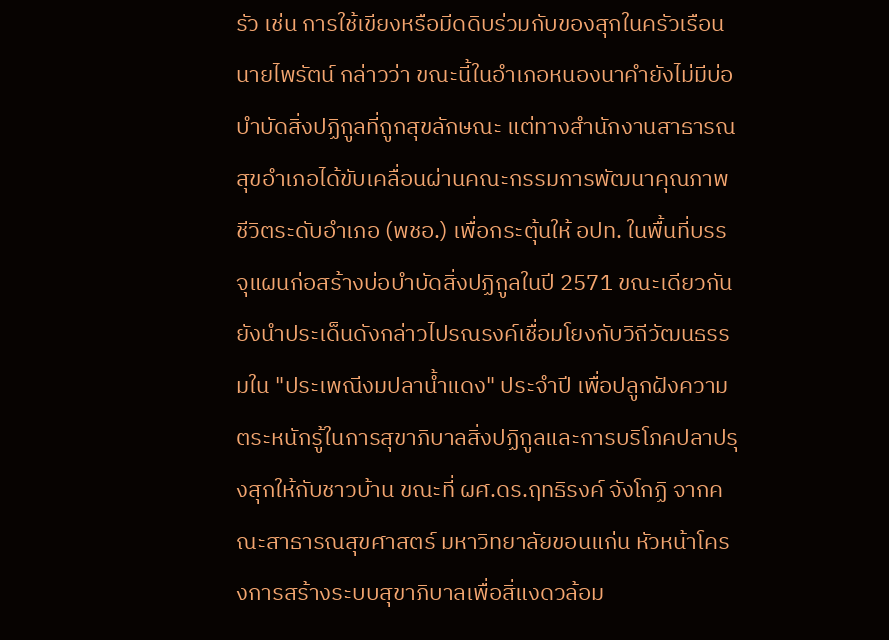รัว เช่น การใช้เขียงหรือมีดดิบร่วมกับของสุกในครัวเรือน นายไพรัตน์ กล่าวว่า ขณะนี้ในอำเภอหนองนาคำยังไม่มีบ่อบำบัดสิ่งปฏิกูลที่ถูกสุขลักษณะ แต่ทางสำนักงานสาธารณสุขอำเภอได้ขับเคลื่อนผ่านคณะกรรมการพัฒนาคุณภาพชีวิตระดับอำเภอ (พชอ.) เพื่อกระตุ้นให้ อปท. ในพื้นที่บรรจุแผนก่อสร้างบ่อบำบัดสิ่งปฏิกูลในปี 2571 ขณะเดียวกันยังนำประเด็นดังกล่าวไปรณรงค์เชื่อมโยงกับวิถีวัฒนธรรมใน "ประเพณีงมปลาน้ำแดง" ประจำปี เพื่อปลูกฝังความตระหนักรู้ในการสุขาภิบาลสิ่งปฏิกูลและการบริโภคปลาปรุงสุกให้กับชาวบ้าน ขณะที่ ผศ.ดร.ฤทธิรงค์ จังโกฏิ จากคณะสาธารณสุขศาสตร์ มหาวิทยาลัยขอนแก่น หัวหน้าโครงการสร้างระบบสุขาภิบาลเพื่อสิ่แงดวล้อม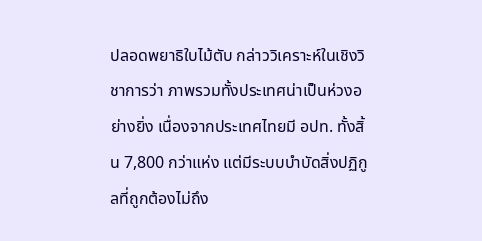ปลอดพยาธิใบไม้ตับ กล่าววิเคราะห์ในเชิงวิชาการว่า ภาพรวมทั้งประเทศน่าเป็นห่วงอย่างยิ่ง เนื่องจากประเทศไทยมี อปท. ทั้งสิ้น 7,800 กว่าแห่ง แต่มีระบบบำบัดสิ่งปฏิกูลที่ถูกต้องไม่ถึง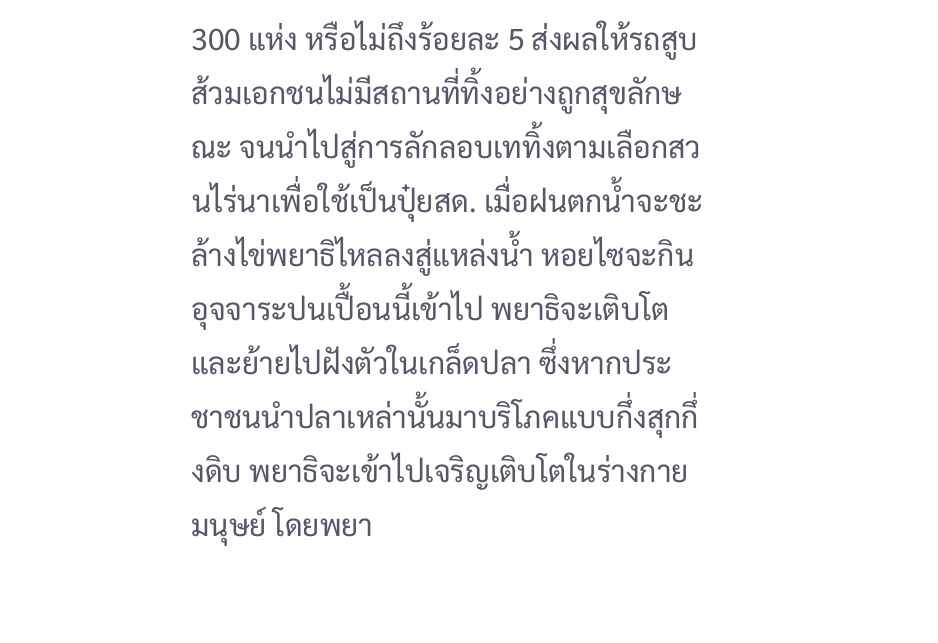300 แห่ง หรือไม่ถึงร้อยละ 5 ส่งผลให้รถสูบส้วมเอกชนไม่มีสถานที่ทิ้งอย่างถูกสุขลักษณะ จนนำไปสู่การลักลอบเททิ้งตามเลือกสวนไร่นาเพื่อใช้เป็นปุ๋ยสด. เมื่อฝนตกน้ำจะชะล้างไข่พยาธิไหลลงสู่แหล่งน้ำ หอยไซจะกินอุจจาระปนเปื้อนนี้เข้าไป พยาธิจะเติบโตและย้ายไปฝังตัวในเกล็ดปลา ซึ่งหากประชาชนนำปลาเหล่านั้นมาบริโภคแบบกึ่งสุกกึ่งดิบ พยาธิจะเข้าไปเจริญเติบโตในร่างกายมนุษย์ โดยพยา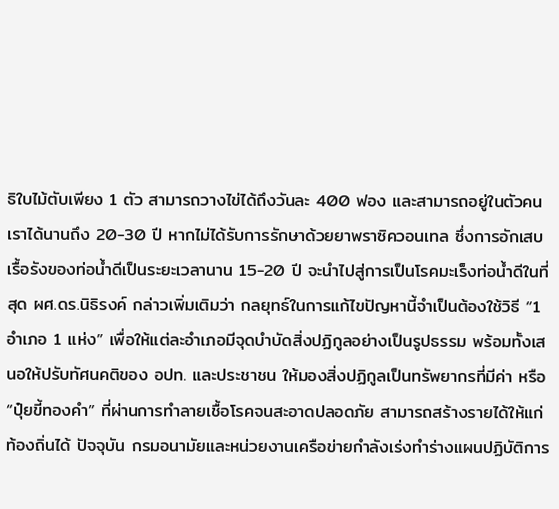ธิใบไม้ตับเพียง 1 ตัว สามารถวางไข่ได้ถึงวันละ 400 ฟอง และสามารถอยู่ในตัวคนเราได้นานถึง 20-30 ปี หากไม่ได้รับการรักษาด้วยยาพราซิควอนเทล ซึ่งการอักเสบเรื้อรังของท่อน้ำดีเป็นระยะเวลานาน 15-20 ปี จะนำไปสู่การเป็นโรคมะเร็งท่อน้ำดีในที่สุด ผศ.ดร.นิธิรงค์ กล่าวเพิ่มเติมว่า กลยุทธ์ในการแก้ไขปัญหานี้จำเป็นต้องใช้วิธี “1 อำเภอ 1 แห่ง” เพื่อให้แต่ละอำเภอมีจุดบำบัดสิ่งปฏิกูลอย่างเป็นรูปธรรม พร้อมทั้งเสนอให้ปรับทัศนคติของ อปท. และประชาชน ให้มองสิ่งปฏิกูลเป็นทรัพยากรที่มีค่า หรือ “ปุ๋ยขี้ทองคำ” ที่ผ่านการทำลายเชื้อโรคจนสะอาดปลอดภัย สามารถสร้างรายได้ให้แก่ท้องถิ่นได้ ปัจจุบัน กรมอนามัยและหน่วยงานเครือข่ายกำลังเร่งทำร่างแผนปฏิบัติการ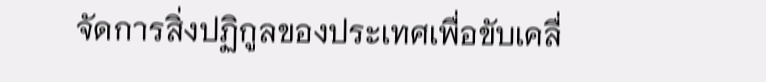จัดการสิ่งปฏิกูลของประเทศเพื่อขับเคลื่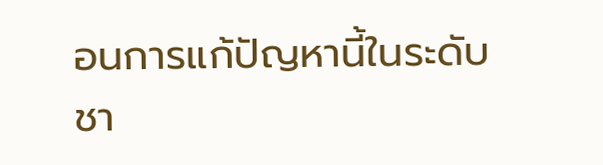อนการแก้ปัญหานี้ในระดับชา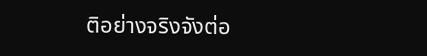ติอย่างจริงจังต่อ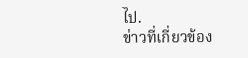ไป.
ข่าวที่เกี่ยวข้อง